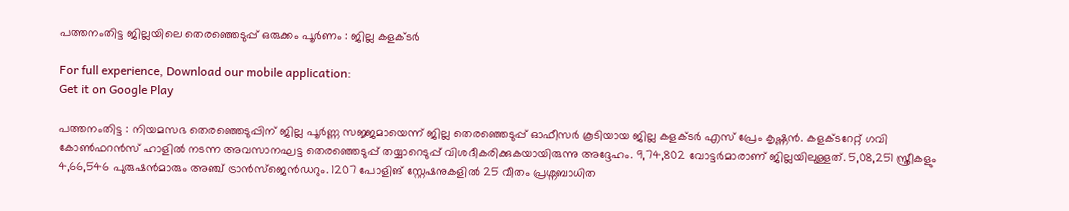പത്തനംതിട്ട ജില്ലയിലെ തെരഞ്ഞെടുപ്പ് ഒരുക്കം പൂര്‍ണം : ജില്ല കളക്ടര്‍

For full experience, Download our mobile application:
Get it on Google Play

പത്തനംതിട്ട : നിയമസഭ തെരഞ്ഞെടുപ്പിന് ജില്ല പൂര്‍ണ്ണ സജ്ജമായെന്ന് ജില്ല തെരഞ്ഞെടുപ്പ് ഓഫീസര്‍ കൂടിയായ ജില്ല കളക്ടര്‍ എസ് പ്രേം കൃഷ്ണന്‍. കളക്ടറേറ്റ് ഗവി കോണ്‍ഫറന്‍സ് ഹാളില്‍ നടന്ന അവസാനഘട്ട തെരഞ്ഞെടുപ്പ് തയ്യാറെടുപ്പ് വിശദീകരിക്കുകയായിരുന്നു അദ്ദേഹം. 9,74,802 വോട്ടര്‍മാരാണ് ജില്ലയിലുള്ളത്. 5,08,251 സ്ത്രീകളും 4,66,546 പുരുഷന്‍മാരും അഞ്ച് ട്രാന്‍സ്ജെന്‍ഡറും. 1207 പോളിങ് സ്റ്റേഷനുകളില്‍ 25 വീതം പ്രശ്നബാധിത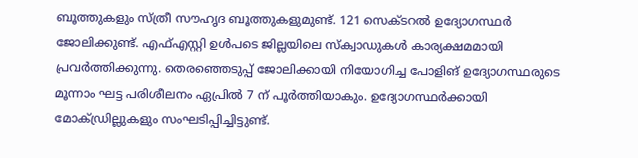ബൂത്തുകളും സ്ത്രീ സൗഹൃദ ബൂത്തുകളുമുണ്ട്. 121 സെക്ടറല്‍ ഉദ്യോഗസ്ഥര്‍ ജോലിക്കുണ്ട്. എഫ്എസ്റ്റി ഉള്‍പടെ ജില്ലയിലെ സ്‌ക്വാഡുകള്‍ കാര്യക്ഷമമായി പ്രവര്‍ത്തിക്കുന്നു. തെരഞ്ഞെടുപ്പ് ജോലിക്കായി നിയോഗിച്ച പോളിങ് ഉദ്യോഗസ്ഥരുടെ മൂന്നാം ഘട്ട പരിശീലനം ഏപ്രില്‍ 7 ന് പൂര്‍ത്തിയാകും. ഉദ്യോഗസ്ഥര്‍ക്കായി മോക്ഡ്രില്ലുകളും സംഘടിപ്പിച്ചിട്ടുണ്ട്.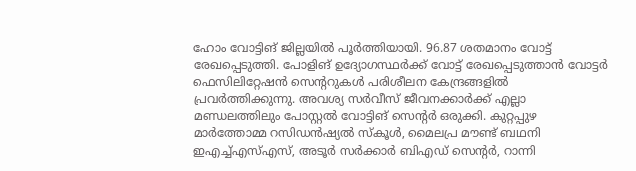ഹോം വോട്ടിങ് ജില്ലയില്‍ പൂര്‍ത്തിയായി. 96.87 ശതമാനം വോട്ട് രേഖപ്പെടുത്തി. പോളിങ് ഉദ്യോഗസ്ഥര്‍ക്ക് വോട്ട് രേഖപ്പെടുത്താന്‍ വോട്ടര്‍ ഫെസിലിറ്റേഷന്‍ സെന്ററുകള്‍ പരിശീലന കേന്ദ്രങ്ങളില്‍ പ്രവര്‍ത്തിക്കുന്നു. അവശ്യ സര്‍വീസ് ജീവനക്കാര്‍ക്ക് എല്ലാ മണ്ഡലത്തിലും പോസ്റ്റല്‍ വോട്ടിങ് സെന്റര്‍ ഒരുക്കി. കുറ്റപ്പുഴ മാര്‍ത്തോമ്മ റസിഡന്‍ഷ്യല്‍ സ്‌കൂള്‍, മൈലപ്ര മൗണ്ട് ബഥനി ഇഎച്ച്എസ്എസ്, അടൂര്‍ സര്‍ക്കാര്‍ ബിഎഡ് സെന്റര്‍, റാന്നി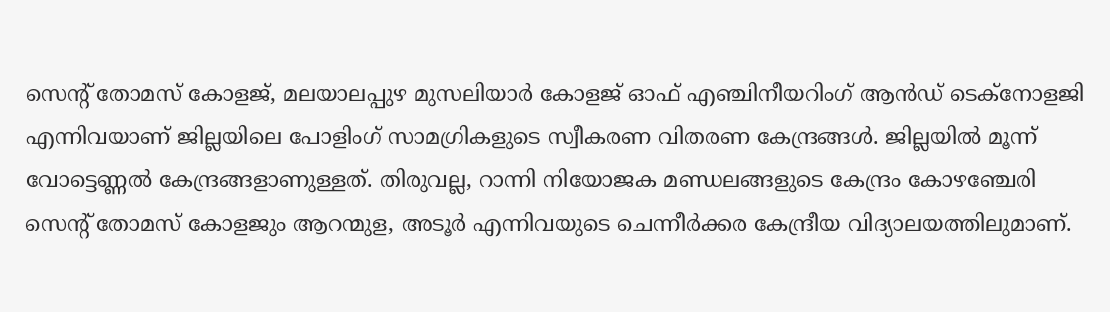സെന്റ് തോമസ് കോളജ്, മലയാലപ്പുഴ മുസലിയാര്‍ കോളജ് ഓഫ് എഞ്ചിനീയറിംഗ് ആന്‍ഡ് ടെക്നോളജി എന്നിവയാണ് ജില്ലയിലെ പോളിംഗ് സാമഗ്രികളുടെ സ്വീകരണ വിതരണ കേന്ദ്രങ്ങള്‍. ജില്ലയില്‍ മൂന്ന് വോട്ടെണ്ണല്‍ കേന്ദ്രങ്ങളാണുള്ളത്. തിരുവല്ല, റാന്നി നിയോജക മണ്ഡലങ്ങളുടെ കേന്ദ്രം കോഴഞ്ചേരി സെന്റ് തോമസ് കോളജും ആറന്മുള, അടൂര്‍ എന്നിവയുടെ ചെന്നീര്‍ക്കര കേന്ദ്രീയ വിദ്യാലയത്തിലുമാണ്.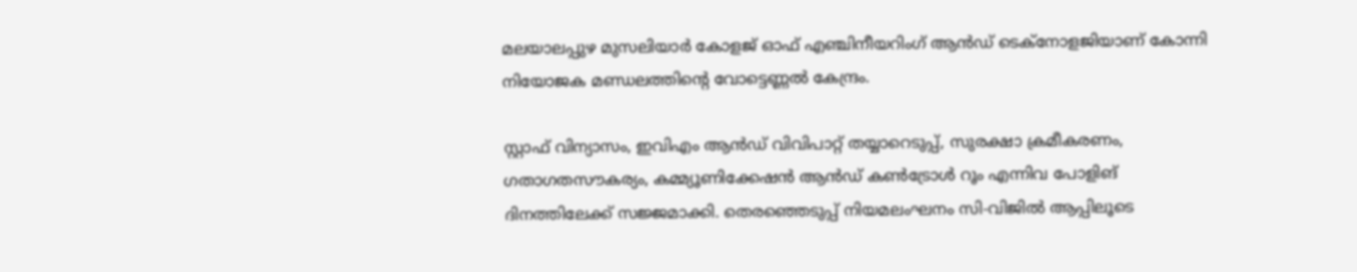മലയാലപ്പുഴ മുസലിയാര്‍ കോളജ് ഓഫ് എഞ്ചിനീയറിംഗ് ആന്‍ഡ് ടെക്നോളജിയാണ് കോന്നി നിയോജക മണ്ഡലത്തിന്റെ വോട്ടെണ്ണല്‍ കേന്ദ്രം.

സ്റ്റാഫ് വിന്യാസം, ഇവിഎം ആന്‍ഡ് വിവിപാറ്റ് തയ്യാറെടുപ്പ്, സുരക്ഷാ ക്രമീകരണം, ഗതാഗതസൗകര്യം, കമ്മ്യൂണിക്കേഷന്‍ ആന്‍ഡ് കണ്‍ട്രോള്‍ റൂം എന്നിവ പോളിങ് ദിനത്തിലേക്ക് സജ്ജമാക്കി. തെരഞ്ഞെടുപ്പ് നിയമലംഘനം സി-വിജില്‍ ആപ്പിലൂടെ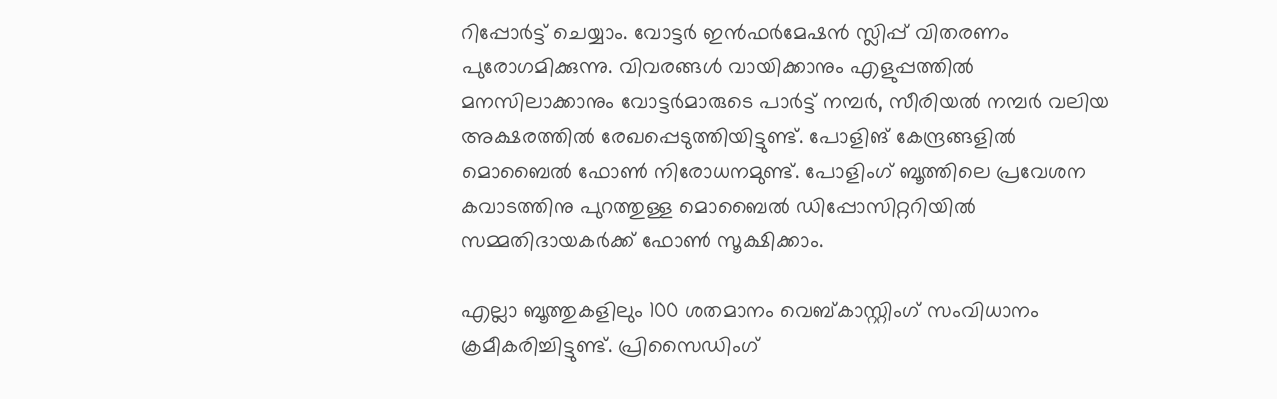റിപ്പോര്‍ട്ട് ചെയ്യാം. വോട്ടര്‍ ഇന്‍ഫര്‍മേഷന്‍ സ്ലിപ്പ് വിതരണം പുരോഗമിക്കുന്നു. വിവരങ്ങള്‍ വായിക്കാനും എളുപ്പത്തില്‍ മനസിലാക്കാനും വോട്ടര്‍മാരുടെ പാര്‍ട്ട് നമ്പര്‍, സീരിയല്‍ നമ്പര്‍ വലിയ അക്ഷരത്തില്‍ രേഖപ്പെടുത്തിയിട്ടുണ്ട്. പോളിങ് കേന്ദ്രങ്ങളില്‍ മൊബൈല്‍ ഫോണ്‍ നിരോധനമുണ്ട്. പോളിംഗ് ബൂത്തിലെ പ്രവേശന കവാടത്തിനു പുറത്തുള്ള മൊബൈല്‍ ഡിപ്പോസിറ്ററിയില്‍ സമ്മതിദായകര്‍ക്ക് ഫോണ്‍ സൂക്ഷിക്കാം.

എല്ലാ ബൂത്തുകളിലും 100 ശതമാനം വെബ്കാസ്റ്റിംഗ് സംവിധാനം ക്രമീകരിച്ചിട്ടുണ്ട്. പ്രിസൈഡിംഗ്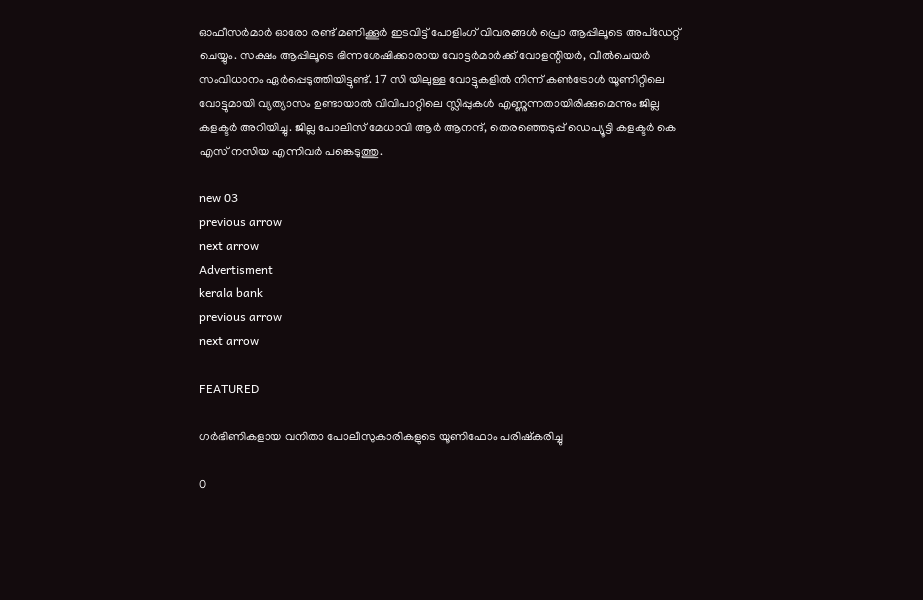ഓഫീസര്‍മാര്‍ ഓരോ രണ്ട് മണിക്കൂര്‍ ഇടവിട്ട് പോളിംഗ് വിവരങ്ങള്‍ പ്രൊ ആപ്പിലൂടെ അപ്ഡേറ്റ് ചെയ്യും. സക്ഷം ആപ്പിലൂടെ ഭിന്നശേഷിക്കാരായ വോട്ടര്‍മാര്‍ക്ക് വോളന്റിയര്‍, വീല്‍ചെയര്‍ സംവിധാനം ഏര്‍പ്പെടുത്തിയിട്ടുണ്ട്. 17 സി യിലുള്ള വോട്ടുകളില്‍ നിന്ന് കണ്‍ട്രോള്‍ യൂണിറ്റിലെ വോട്ടുമായി വ്യത്യാസം ഉണ്ടായാല്‍ വിവിപാറ്റിലെ സ്ലിപ്പുകള്‍ എണ്ണുന്നതായിരിക്കുമെന്നും ജില്ല കളക്ടര്‍ അറിയിച്ചു. ജില്ല പോലിസ് മേധാവി ആര്‍ ആനന്ദ്, തെരഞ്ഞെടുപ്പ് ഡെപ്യൂട്ടി കളക്ടര്‍ കെ എസ് നസിയ എന്നിവര്‍ പങ്കെടുത്തു.

new 03
previous arrow
next arrow
Advertisment
kerala bank
previous arrow
next arrow

FEATURED

ഗര്‍ഭിണികളായ വനിതാ പോലീസുകാരികളുടെ യൂണിഫോം പരിഷ്‌കരിച്ചു

0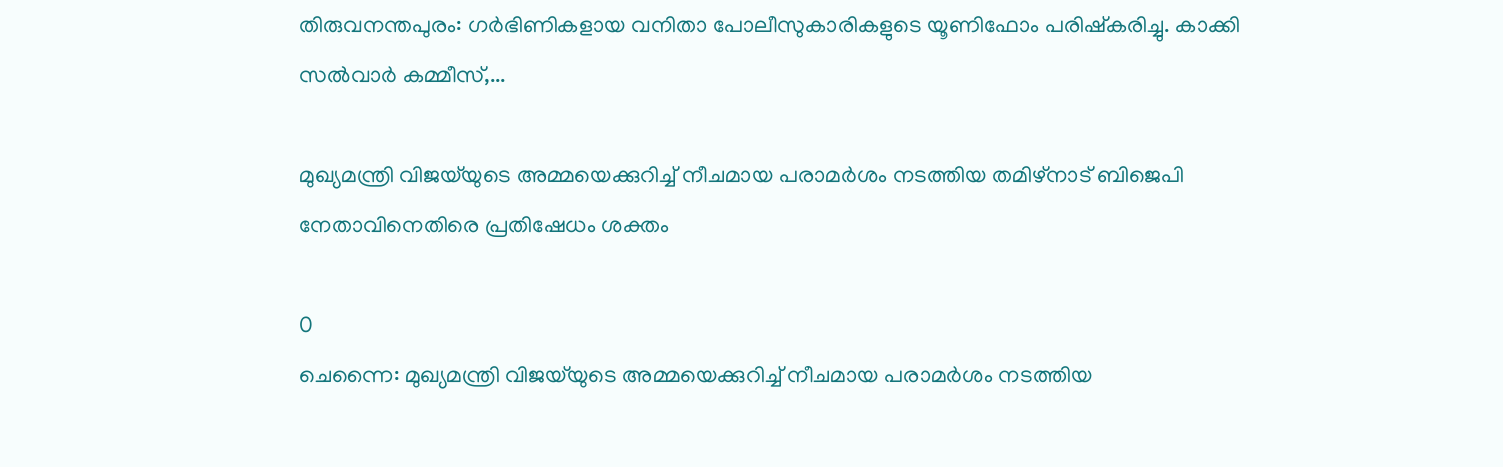തിരുവനന്തപുരം: ഗര്‍ഭിണികളായ വനിതാ പോലീസുകാരികളുടെ യൂണിഫോം പരിഷ്‌കരിച്ചു. കാക്കി സല്‍വാര്‍ കമ്മീസ്,...

മുഖ്യമന്ത്രി വിജയ്‌യുടെ അമ്മയെക്കുറിച്ച് നീചമായ പരാമർശം നടത്തിയ തമിഴ്‌നാട് ബിജെപി നേതാവിനെതിരെ പ്രതിഷേധം ശക്തം

0
ചെന്നൈ: മുഖ്യമന്ത്രി വിജയ്‌യുടെ അമ്മയെക്കുറിച്ച് നീചമായ പരാമർശം നടത്തിയ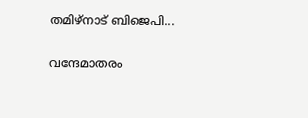തമിഴ്‌നാട് ബിജെപി...

വന്ദേമാതരം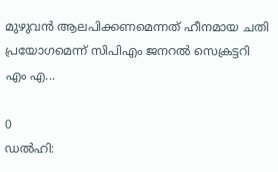മുഴുവൻ ആലപിക്കണമെന്നത് ഹീനമായ ചതി പ്രയോഗമെന്ന് സിപിഎം ജനറൽ സെക്രട്ടറി എം എ...

0
ഡൽ‌ഹി: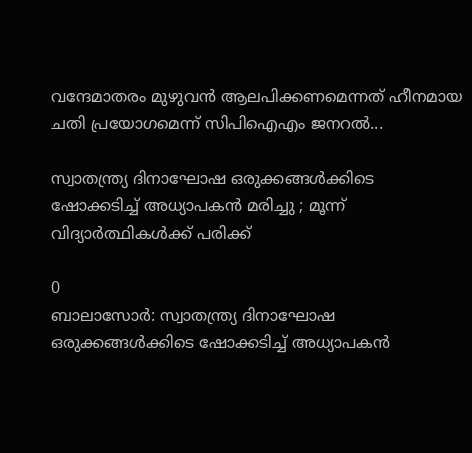വന്ദേമാതരം മുഴുവൻ ആലപിക്കണമെന്നത് ഹീനമായ ചതി പ്രയോഗമെന്ന് സിപിഐഎം ജനറൽ...

സ്വാതന്ത്ര്യ ദിനാഘോഷ ഒരുക്കങ്ങൾക്കിടെ ഷോക്കടിച്ച് അധ്യാപകൻ മരിച്ചു ; മൂന്ന് വിദ്യാർത്ഥികൾക്ക് പരിക്ക്

0
ബാലാസോർ: സ്വാതന്ത്ര്യ ദിനാഘോഷ ഒരുക്കങ്ങൾക്കിടെ ഷോക്കടിച്ച് അധ്യാപകൻ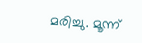മരിച്ചു. മൂന്ന്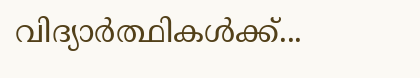വിദ്യാർത്ഥികൾക്ക്...